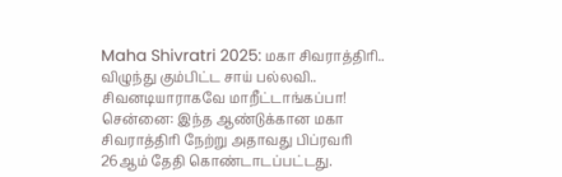Maha Shivratri 2025: மகா சிவராத்திரி.. விழுந்து கும்பிட்ட சாய் பல்லவி.. சிவனடியாராகவே மாறீட்டாங்கப்பா!
சென்னை: இந்த ஆண்டுக்கான மகா சிவராத்திரி நேற்று அதாவது பிப்ரவரி 26ஆம் தேதி கொண்டாடப்பட்டது.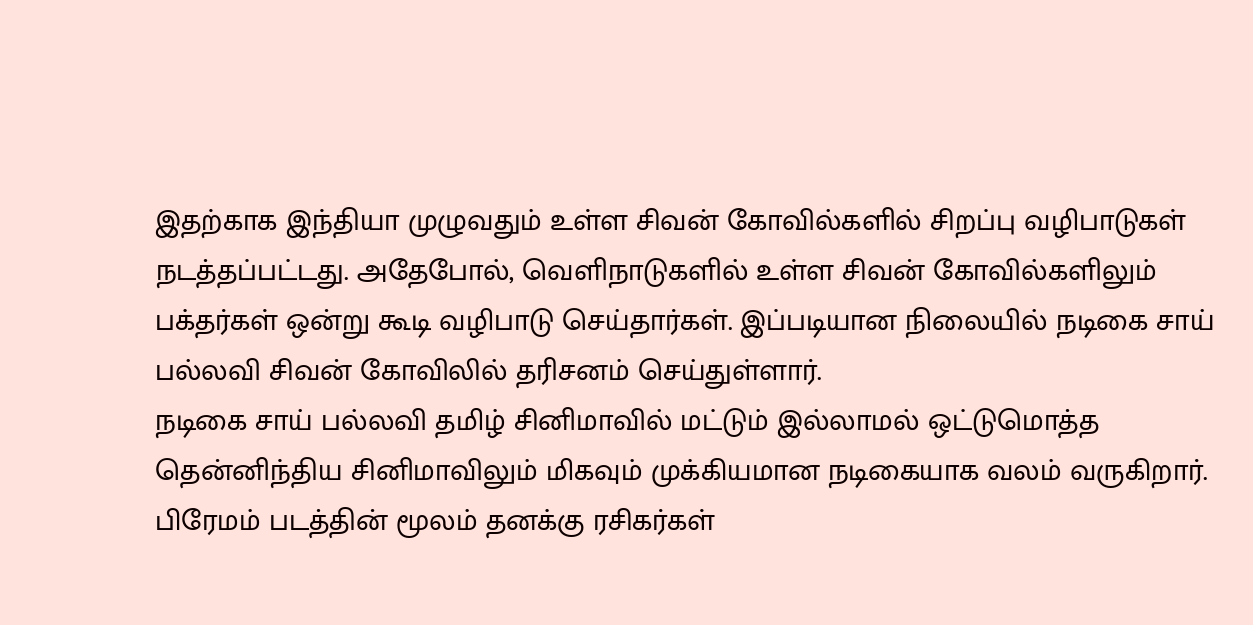இதற்காக இந்தியா முழுவதும் உள்ள சிவன் கோவில்களில் சிறப்பு வழிபாடுகள் நடத்தப்பட்டது. அதேபோல், வெளிநாடுகளில் உள்ள சிவன் கோவில்களிலும் பக்தர்கள் ஒன்று கூடி வழிபாடு செய்தார்கள். இப்படியான நிலையில் நடிகை சாய் பல்லவி சிவன் கோவிலில் தரிசனம் செய்துள்ளார்.
நடிகை சாய் பல்லவி தமிழ் சினிமாவில் மட்டும் இல்லாமல் ஒட்டுமொத்த தென்னிந்திய சினிமாவிலும் மிகவும் முக்கியமான நடிகையாக வலம் வருகிறார். பிரேமம் படத்தின் மூலம் தனக்கு ரசிகர்கள்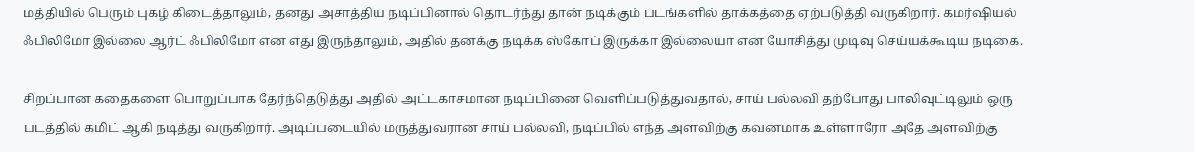மத்தியில் பெரும் புகழ் கிடைத்தாலும், தனது அசாத்திய நடிப்பினால் தொடர்ந்து தான் நடிக்கும் படங்களில் தாக்கத்தை ஏற்படுத்தி வருகிறார். கமர்ஷியல் ஃபிலிமோ இல்லை ஆர்ட் ஃபிலிமோ என எது இருந்தாலும், அதில் தனக்கு நடிக்க ஸ்கோப் இருக்கா இல்லையா என யோசித்து முடிவு செய்யக்கூடிய நடிகை.

சிறப்பான கதைகளை பொறுப்பாக தேர்ந்தெடுத்து அதில் அட்டகாசமான நடிப்பினை வெளிப்படுத்துவதால், சாய் பல்லவி தற்போது பாலிவுட்டிலும் ஒரு படத்தில் கமிட் ஆகி நடித்து வருகிறார். அடிப்படையில் மருத்துவரான சாய் பல்லவி, நடிப்பில் எந்த அளவிற்கு கவனமாக உள்ளாரோ அதே அளவிற்கு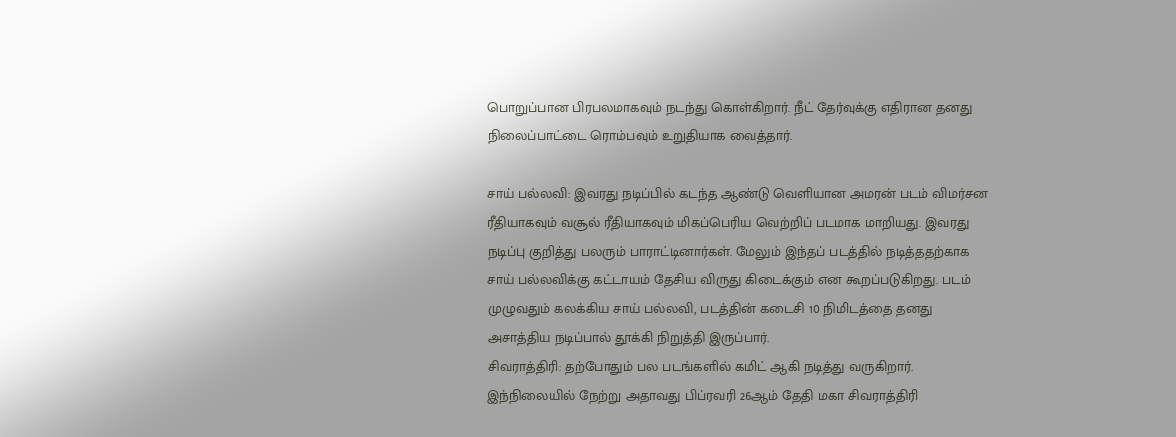பொறுப்பான பிரபலமாகவும் நடந்து கொள்கிறார். நீட் தேர்வுக்கு எதிரான தனது நிலைப்பாட்டை ரொம்பவும் உறுதியாக வைத்தார்.

சாய் பல்லவி: இவரது நடிப்பில் கடந்த ஆண்டு வெளியான அமரன் படம் விமர்சன ரீதியாகவும் வசூல் ரீதியாகவும் மிகப்பெரிய வெற்றிப் படமாக மாறியது. இவரது நடிப்பு குறித்து பலரும் பாராட்டினார்கள். மேலும் இந்தப் படத்தில் நடித்ததற்காக சாய் பல்லவிக்கு கட்டாயம் தேசிய விருது கிடைக்கும் என கூறப்படுகிறது. படம் முழுவதும் கலக்கிய சாய் பல்லவி, படத்தின் கடைசி 10 நிமிடத்தை தனது அசாத்திய நடிப்பால் தூக்கி நிறுத்தி இருப்பார்.
சிவராத்திரி: தற்போதும் பல படங்களில் கமிட் ஆகி நடித்து வருகிறார். இந்நிலையில் நேற்று அதாவது பிப்ரவரி 26ஆம் தேதி மகா சிவராத்திரி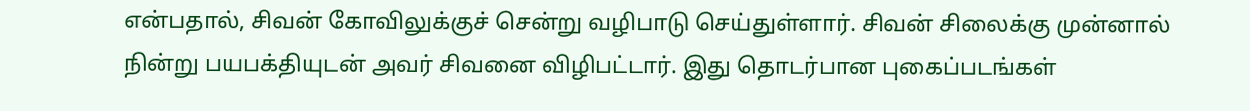என்பதால், சிவன் கோவிலுக்குச் சென்று வழிபாடு செய்துள்ளார். சிவன் சிலைக்கு முன்னால் நின்று பயபக்தியுடன் அவர் சிவனை விழிபட்டார். இது தொடர்பான புகைப்படங்கள்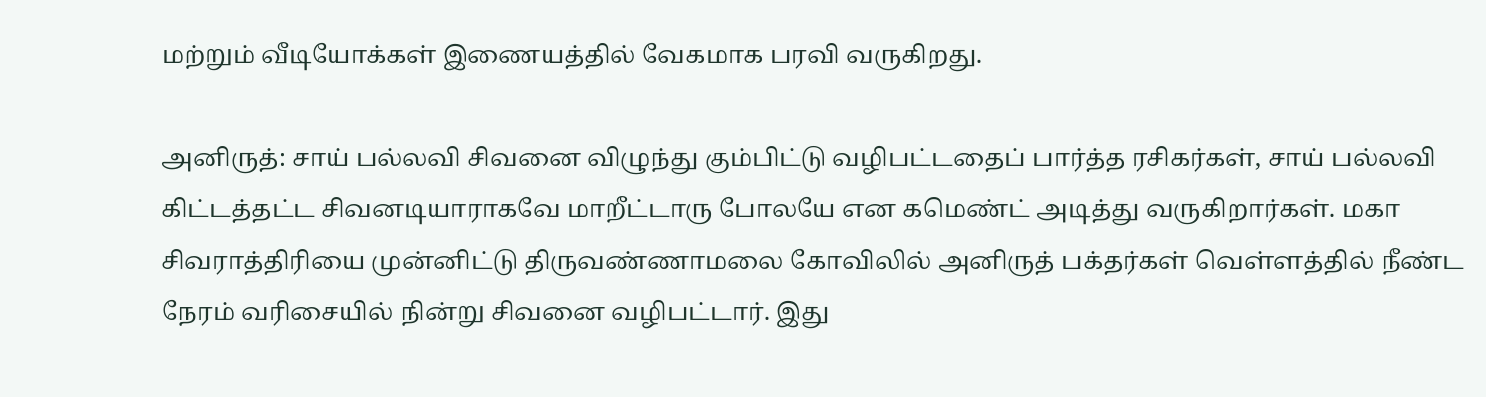மற்றும் வீடியோக்கள் இணையத்தில் வேகமாக பரவி வருகிறது.

அனிருத்: சாய் பல்லவி சிவனை விழுந்து கும்பிட்டு வழிபட்டதைப் பார்த்த ரசிகர்கள், சாய் பல்லவி கிட்டத்தட்ட சிவனடியாராகவே மாறீட்டாரு போலயே என கமெண்ட் அடித்து வருகிறார்கள். மகா சிவராத்திரியை முன்னிட்டு திருவண்ணாமலை கோவிலில் அனிருத் பக்தர்கள் வெள்ளத்தில் நீண்ட நேரம் வரிசையில் நின்று சிவனை வழிபட்டார். இது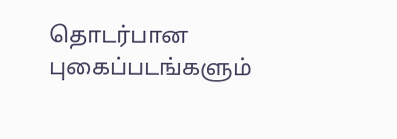தொடர்பான புகைப்படங்களும்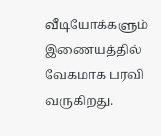வீடியோக்களும் இணையத்தில் வேகமாக பரவி வருகிறது.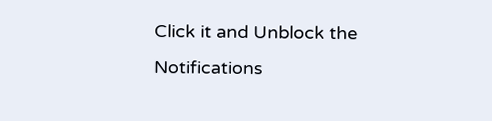Click it and Unblock the Notifications